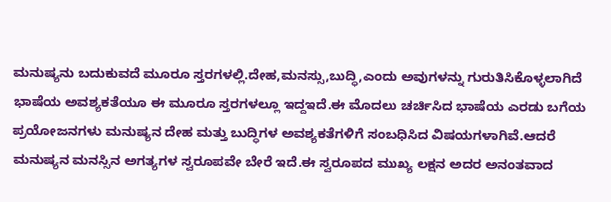ಮನುಷ್ಯನು ಬದುಕುವದೆ ಮೂರೂ ಸ್ತರಗಳಲ್ಲಿ.ದೇಹ,ಮನಸ್ಸು,ಬುದ್ಧಿ,ಎಂದು ಅವುಗಳನ್ನು ಗುರುತಿಸಿಕೊಳ್ಳಲಾಗಿದೆ ಭಾಷೆಯ ಅವಶ್ಯಕತೆಯೂ ಈ ಮೂರೂ ಸ್ತರಗಳಲ್ಲೂ ಇದ್ದಇದೆ.ಈ ಮೊದಲು ಚರ್ಚಿಸಿದ ಭಾಷೆಯ ಎರಡು ಬಗೆಯ ಪ್ರಯೋಜನಗಳು ಮನುಷ್ಯನ ದೇಹ ಮತ್ತು ಬುದ್ಧಿಗಳ ಅವಶ್ಯಕತೆಗಳಿಗೆ ಸಂಬಧಿಸಿದ ವಿಷಯಗಳಾಗಿವೆ.ಆದರೆ ಮನುಷ್ಯನ ಮನಸ್ಸಿನ ಅಗತ್ಯಗಳ ಸ್ವರೂಪವೇ ಬೇರೆ ಇದೆ.ಈ ಸ್ವರೂಪದ ಮುಖ್ಯ ಲಕ್ಷನ ಅದರ ಅನಂತವಾದ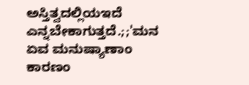ಅಸ್ತಿತ್ವದಲ್ಲಿಯಇದೆ ಎನ್ನಬೇಕಾಗುತ್ತದೆ.;;'ಮನ ಏವ ಮನುಷ್ಯಾಣಾಂ ಕಾರಣಂ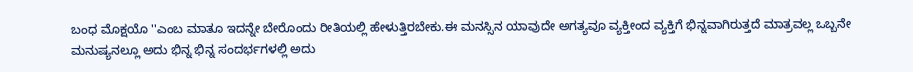ಬಂಧ ಮೊಕ್ಷಯೊ ''ಎಂಬ ಮಾತೂ ಇದನ್ನೇ ಬೇರೊಂದು ರೀತಿಯಲ್ಲಿ ಹೇಳುತ್ತಿರಬೇಕು.ಈ ಮನಸ್ಸಿನ ಯಾವುದೇ ಅಗತ್ಯವೂ ವ್ಯಕ್ತೀಂದ ವ್ಯಕ್ತಿಗೆ ಭಿನ್ನವಾಗಿರುತ್ತದೆ ಮಾತ್ರವಲ್ಲ ಒಬ್ಬನೇ ಮನುಷ್ಯನಲ್ಲೂ ಅದು ಭಿನ್ನ ಭಿನ್ನ ಸಂದರ್ಭಗಳಲ್ಲಿ ಅದು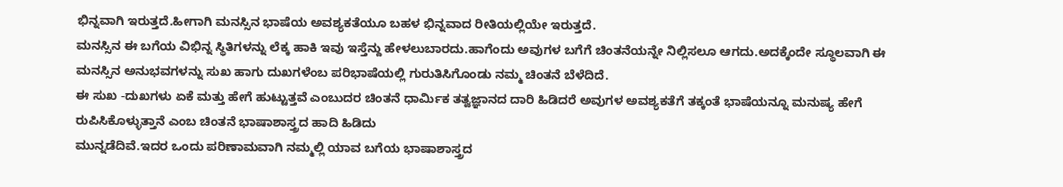ಭಿನ್ನವಾಗಿ ಇರುತ್ತದೆ.ಹೀಗಾಗಿ ಮನಸ್ಸಿನ ಭಾಷೆಯ ಅವಶ್ಯಕತೆಯೂ ಬಹಳ ಭಿನ್ನವಾದ ರೀತಿಯಲ್ಲಿಯೇ ಇರುತ್ತದೆ.
ಮನಸ್ಸಿನ ಈ ಬಗೆಯ ವಿಭಿನ್ನ ಸ್ಥಿತಿಗಳನ್ನು ಲೆಕ್ಕ ಹಾಕಿ ಇವು ಇಸ್ತೆನ್ದು ಹೇಳಲುಬಾರದು.ಹಾಗೆಂದು ಅವುಗಳ ಬಗೆಗೆ ಚಿಂತನೆಯನ್ನೇ ನಿಲ್ಲಿಸಲೂ ಆಗದು.ಅದಕ್ಕೆಂದೇ ಸ್ಥೂಲವಾಗಿ ಈ ಮನಸ್ಸಿನ ಅನುಭವಗಳನ್ನು ಸುಖ ಹಾಗು ದುಖಗಳೆಂಬ ಪರಿಭಾಷೆಯಲ್ಲಿ ಗುರುತಿಸಿಗೊಂಡು ನಮ್ಮ ಚಿಂತನೆ ಬೆಳೆದಿದೆ.
ಈ ಸುಖ -ದುಖಗಳು ಏಕೆ ಮತ್ತು ಹೇಗೆ ಹುಟ್ಟುತ್ತವೆ ಎಂಬುದರ ಚಿಂತನೆ ಧಾರ್ಮಿಕ ತತ್ವಜ್ಞಾನದ ದಾರಿ ಹಿಡಿದರೆ ಅವುಗಳ ಅವಶ್ಯಕತೆಗೆ ತಕ್ಕಂತೆ ಭಾಷೆಯನ್ನೂ ಮನುಷ್ಯ ಹೇಗೆ ರುಪಿಸಿಕೊಳ್ಳುತ್ತಾನೆ ಎಂಬ ಚಿಂತನೆ ಭಾಷಾಶಾಸ್ತ್ರದ ಹಾದಿ ಹಿಡಿದು
ಮುನ್ನಡೆದಿವೆ.ಇದರ ಒಂದು ಪರಿಣಾಮವಾಗಿ ನಮ್ಮಲ್ಲಿ ಯಾವ ಬಗೆಯ ಭಾಷಾಶಾಸ್ತ್ರದ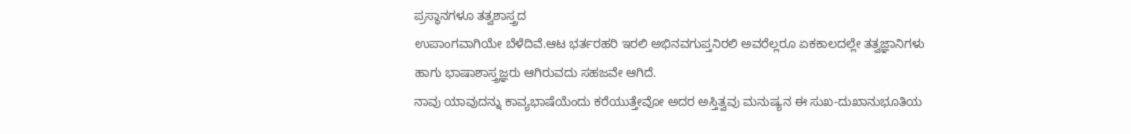ಪ್ರಸ್ಥಾನಗಳೂ ತತ್ವಶಾಸ್ತ್ರದ
ಉಪಾಂಗವಾಗಿಯೇ ಬೆಳೆದಿವೆ.ಆಟ ಭರ್ತರಹರಿ ಇರಲಿ ಅಭಿನವಗುಪ್ತನಿರಲಿ ಅವರೆಲ್ಲರೂ ಏಕಕಾಲದಲ್ಲೇ ತತ್ವಜ್ಞಾನಿಗಳು
ಹಾಗು ಭಾಷಾಶಾಸ್ತ್ರಜ್ಞರು ಆಗಿರುವದು ಸಹಜವೇ ಆಗಿದೆ.
ನಾವು ಯಾವುದನ್ನು ಕಾವ್ಯಭಾಷೆಯೆಂದು ಕರೆಯುತ್ತೇವೋ ಅದರ ಅಸ್ತಿತ್ವವು ಮನುಷ್ಯನ ಈ ಸುಖ-ದುಖಾನುಭೂತಿಯ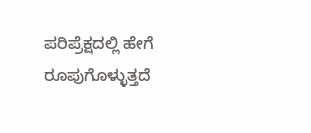ಪರಿಪ್ರೆಕ್ಷದಲ್ಲಿ ಹೇಗೆ ರೂಪುಗೊಳ್ಳುತ್ತದೆ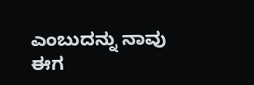ಎಂಬುದನ್ನು ನಾವು ಈಗ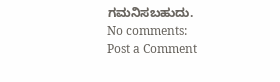ಗಮನಿಸಬಹುದು.
No comments:
Post a Comment